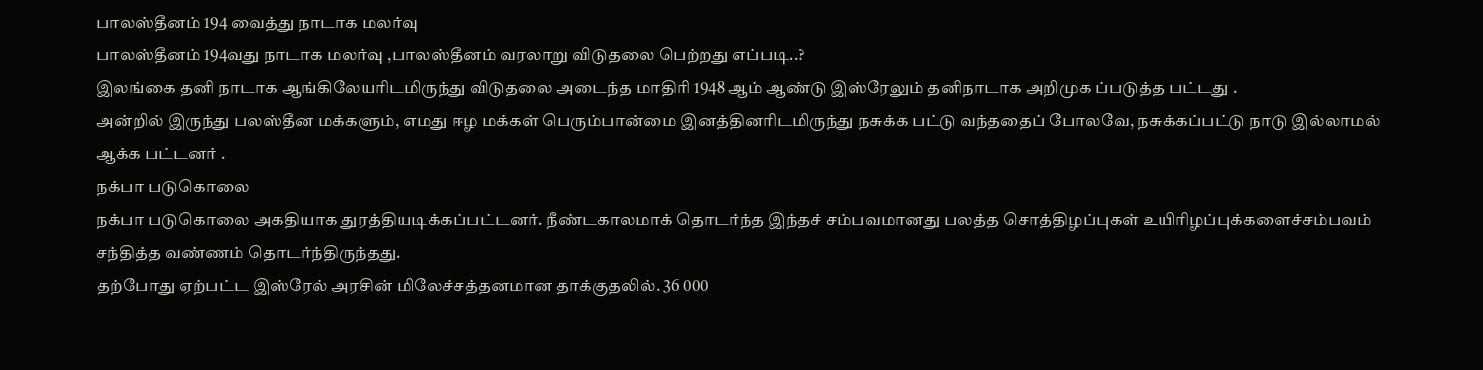பாலஸ்தீனம் 194 வைத்து நாடாக மலர்வு
பாலஸ்தீனம் 194வது நாடாக மலர்வு ,பாலஸ்தீனம் வரலாறு விடுதலை பெற்றது எப்படி..?
இலங்கை தனி நாடாக ஆங்கிலேயரிடமிருந்து விடுதலை அடைந்த மாதிரி 1948 ஆம் ஆண்டு இஸ்ரேலும் தனிநாடாக அறிமுக ப்படுத்த பட்டது .
அன்றில் இருந்து பலஸ்தீன மக்களும், எமது ஈழ மக்கள் பெரும்பான்மை இனத்தினரிடமிருந்து நசுக்க பட்டு வந்ததைப் போலவே, நசுக்கப்பட்டு நாடு இல்லாமல் ஆக்க பட்டனர் .
நக்பா படுகொலை
நக்பா படுகொலை அகதியாக துரத்தியடிக்கப்பட்டனர். நீண்டகாலமாக் தொடர்ந்த இந்தச் சம்பவமானது பலத்த சொத்திழப்புகள் உயிரிழப்புக்களைச்சம்பவம் சந்தித்த வண்ணம் தொடர்ந்திருந்தது.
தற்போது ஏற்பட்ட இஸ்ரேல் அரசின் மிலேச்சத்தனமான தாக்குதலில். 36 000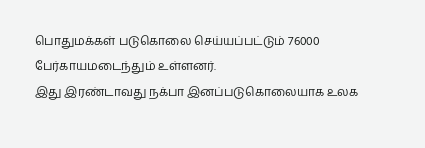பொதுமக்கள் படுகொலை செய்யப்பட்டும் 76000 பேர்காயமடைந்தும் உள்ளனர்.
இது இரண்டாவது நக்பா இனப்படுகொலையாக உலக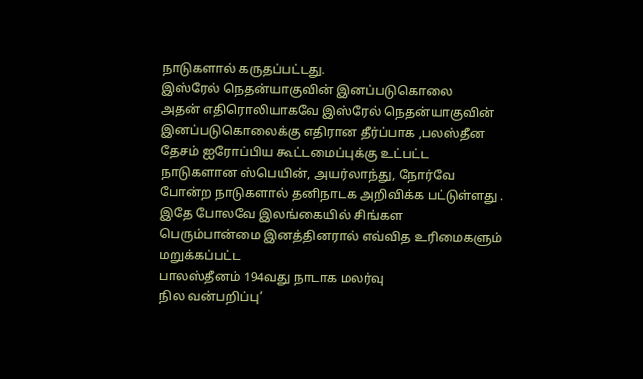நாடுகளால் கருதப்பட்டது.
இஸ்ரேல் நெதன்யாகுவின் இனப்படுகொலை
அதன் எதிரொலியாகவே இஸ்ரேல் நெதன்யாகுவின் இனப்படுகொலைக்கு எதிரான தீர்ப்பாக ,பலஸ்தீன தேசம் ஐரோப்பிய கூட்டமைப்புக்கு உட்பட்ட நாடுகளான ஸ்பெயின், அயர்லாந்து, நோர்வே போன்ற நாடுகளால் தனிநாடக அறிவிக்க பட்டுள்ளது .
இதே போலவே இலங்கையில் சிங்கள பெரும்பான்மை இனத்தினரால் எவ்வித உரிமைகளும் மறுக்கப்பட்ட
பாலஸ்தீனம் 194வது நாடாக மலர்வு
நில வன்பறிப்பு’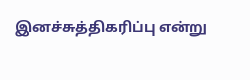இனச்சுத்திகரிப்பு என்று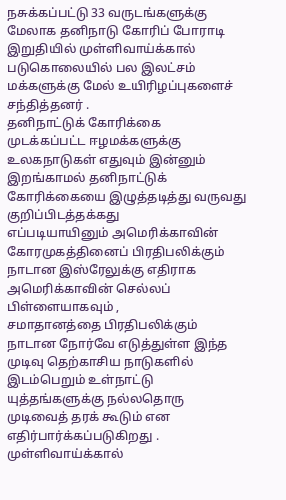நசுக்கப்பட்டு 33 வருடங்களுக்கு மேலாக தனிநாடு கோரிப் போராடி இறுதியில் முள்ளிவாய்க்கால் படுகொலையில் பல இலட்சம் மக்களுக்கு மேல் உயிரிழப்புகளைச் சந்தித்தனர் .
தனிநாட்டுக் கோரிக்கை
முடக்கப்பட்ட ஈழமக்களுக்கு உலகநாடுகள் எதுவும் இன்னும் இறங்காமல் தனிநாட்டுக் கோரிக்கையை இழுத்தடித்து வருவது குறிப்பிடத்தக்கது
எப்படியாயினும் அமெரிக்காவின் கோரமுகத்தினைப் பிரதிபலிக்கும் நாடான இஸ்ரேலுக்கு எதிராக அமெரிக்காவின் செல்லப் பிள்ளையாகவும் ,
சமாதானத்தை பிரதிபலிக்கும் நாடான நோர்வே எடுத்துள்ள இந்த முடிவு தெற்காசிய நாடுகளில் இடம்பெறும் உள்நாட்டு யுத்தங்களுக்கு நல்லதொரு முடிவைத் தரக் கூடும் என எதிர்பார்க்கப்படுகிறது .
முள்ளிவாய்க்கால்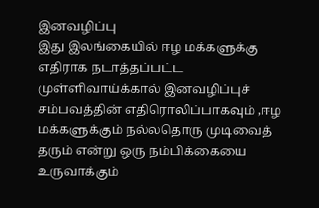இனவழிப்பு
இது இலங்கையில் ஈழ மக்களுக்கு எதிராக நடாத்தப்பட்ட முள்ளிவாய்க்கால் இனவழிப்புச் சம்பவத்தின் எதிரொலிப்பாகவும் ,ஈழ மக்களுக்கும் நல்லதொரு முடிவைத் தரும் என்று ஒரு நம்பிக்கையை உருவாக்கும்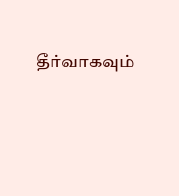தீர்வாகவும்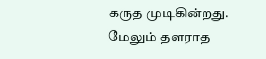கருத முடிகின்றது.
மேலும் தளராத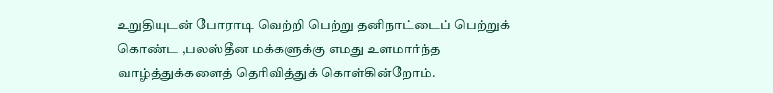உறுதியுடன் போராடி வெற்றி பெற்று தனிநாட்டைப் பெற்றுக் கொண்ட ,பலஸ்தீன மக்களுக்கு எமது உளமார்ந்த வாழ்த்துக்களைத் தெரிவித்துக் கொள்கின்றோம்.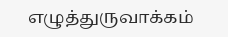எழுத்துருவாக்கம்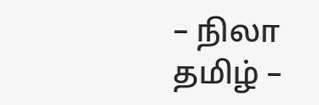– நிலா தமிழ் –